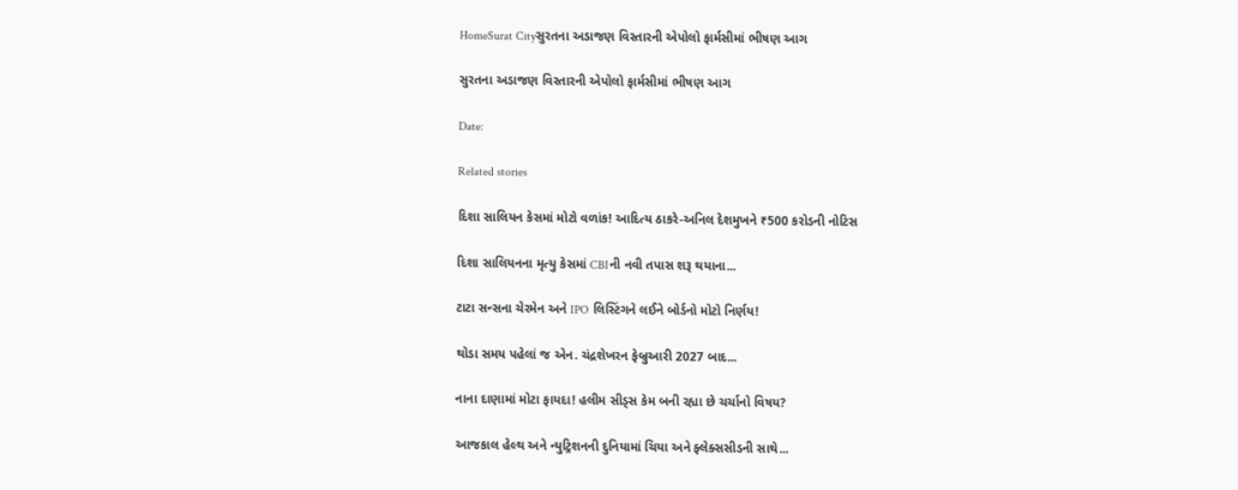HomeSurat Cityસુરતના અડાજણ વિસ્તારની એપોલો ફાર્મસીમાં ભીષણ આગ

સુરતના અડાજણ વિસ્તારની એપોલો ફાર્મસીમાં ભીષણ આગ

Date:

Related stories

દિશા સાલિયન કેસમાં મોટો વળાંક! આદિત્ય ઠાકરે-અનિલ દેશમુખને ₹500 કરોડની નોટિસ

દિશા સાલિયનના મૃત્યુ કેસમાં CBIની નવી તપાસ શરૂ થયાના...

ટાટા સન્સના ચેરમેન અને IPO લિસ્ટિંગને લઈને બોર્ડનો મોટો નિર્ણય!

થોડા સમય પહેલાં જ એન. ચંદ્રશેખરન ફેબ્રુઆરી 2027 બાદ...

નાના દાણામાં મોટા ફાયદા! હલીમ સીડ્સ કેમ બની રહ્યા છે ચર્ચાનો વિષય?

આજકાલ હેલ્થ અને ન્યુટ્રિશનની દુનિયામાં ચિયા અને ફ્લેક્સસીડની સાથે...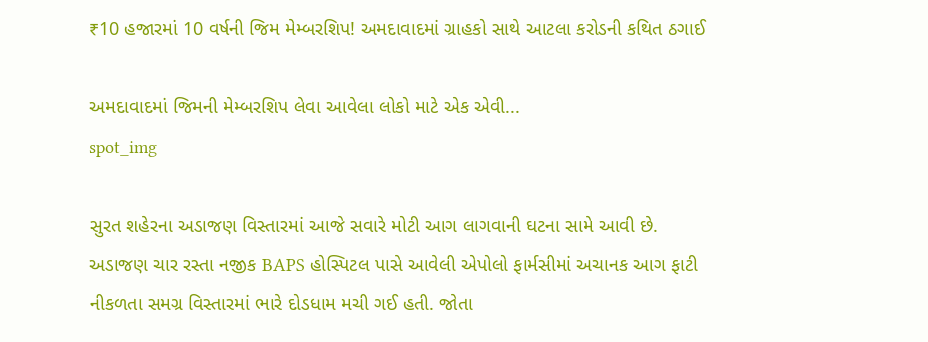₹10 હજારમાં 10 વર્ષની જિમ મેમ્બરશિપ! અમદાવાદમાં ગ્રાહકો સાથે આટલા કરોડની કથિત ઠગાઈ

અમદાવાદમાં જિમની મેમ્બરશિપ લેવા આવેલા લોકો માટે એક એવી...
spot_img

સુરત શહેરના અડાજણ વિસ્તારમાં આજે સવારે મોટી આગ લાગવાની ઘટના સામે આવી છે. અડાજણ ચાર રસ્તા નજીક BAPS હોસ્પિટલ પાસે આવેલી એપોલો ફાર્મસીમાં અચાનક આગ ફાટી નીકળતા સમગ્ર વિસ્તારમાં ભારે દોડધામ મચી ગઈ હતી. જોતા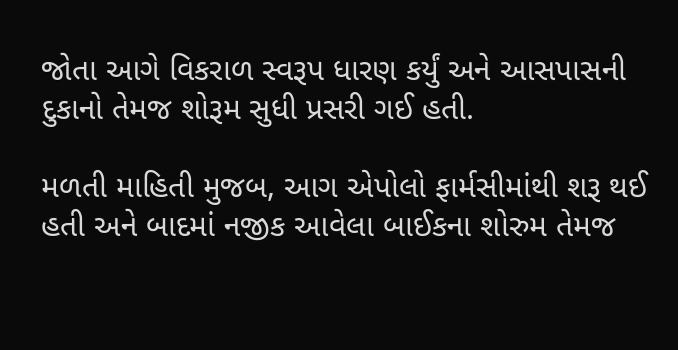જોતા આગે વિકરાળ સ્વરૂપ ધારણ કર્યું અને આસપાસની દુકાનો તેમજ શોરૂમ સુધી પ્રસરી ગઈ હતી.

મળતી માહિતી મુજબ, આગ એપોલો ફાર્મસીમાંથી શરૂ થઈ હતી અને બાદમાં નજીક આવેલા બાઈકના શોરુમ તેમજ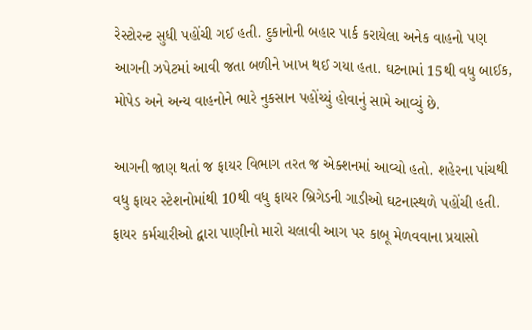રેસ્ટોરન્ટ સુધી પહોંચી ગઈ હતી. દુકાનોની બહાર પાર્ક કરાયેલા અનેક વાહનો પણ આગની ઝપેટમાં આવી જતા બળીને ખાખ થઈ ગયા હતા. ઘટનામાં 15થી વધુ બાઈક, મોપેડ અને અન્ય વાહનોને ભારે નુકસાન પહોંચ્યું હોવાનું સામે આવ્યું છે.

આગની જાણ થતાં જ ફાયર વિભાગ તરત જ એક્શનમાં આવ્યો હતો. શહેરના પાંચથી વધુ ફાયર સ્ટેશનોમાંથી 10થી વધુ ફાયર બ્રિગેડની ગાડીઓ ઘટનાસ્થળે પહોંચી હતી. ફાયર કર્મચારીઓ દ્વારા પાણીનો મારો ચલાવી આગ પર કાબૂ મેળવવાના પ્રયાસો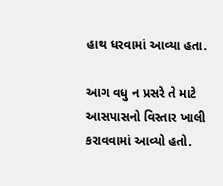હાથ ધરવામાં આવ્યા હતા.

આગ વધુ ન પ્રસરે તે માટે આસપાસનો વિસ્તાર ખાલી કરાવવામાં આવ્યો હતો.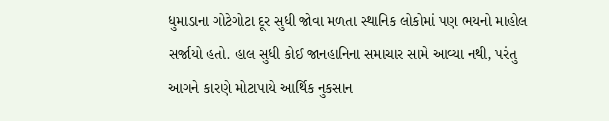ધુમાડાના ગોટેગોટા દૂર સુધી જોવા મળતા સ્થાનિક લોકોમાં પણ ભયનો માહોલ સર્જાયો હતો. હાલ સુધી કોઈ જાનહાનિના સમાચાર સામે આવ્યા નથી, પરંતુ આગને કારણે મોટાપાયે આર્થિક નુકસાન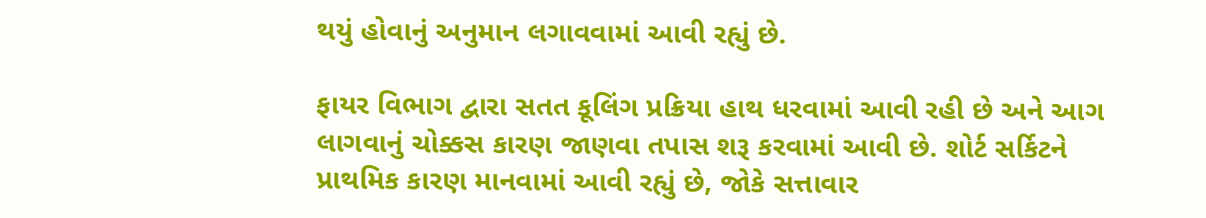થયું હોવાનું અનુમાન લગાવવામાં આવી રહ્યું છે.

ફાયર વિભાગ દ્વારા સતત કૂલિંગ પ્રક્રિયા હાથ ધરવામાં આવી રહી છે અને આગ લાગવાનું ચોક્કસ કારણ જાણવા તપાસ શરૂ કરવામાં આવી છે. શોર્ટ સર્કિટને પ્રાથમિક કારણ માનવામાં આવી રહ્યું છે, જોકે સત્તાવાર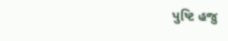પુષ્ટિ હજુ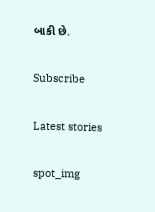બાકી છે.

Subscribe

Latest stories

spot_img